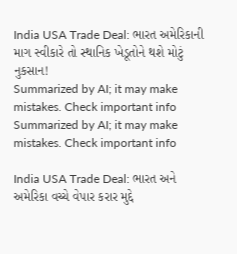India USA Trade Deal: ભારત અમેરિકાની માગ સ્વીકારે તો સ્થાનિક ખેડૂતોને થશે મોટું નુકસાન!
Summarized by AI; it may make mistakes. Check important info
Summarized by AI; it may make mistakes. Check important info

India USA Trade Deal: ભારત અને અમેરિકા વચ્ચે વેપાર કરાર મુદ્દે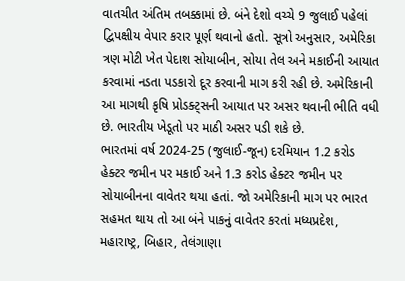વાતચીત અંતિમ તબક્કામાં છે. બંને દેશો વચ્ચે 9 જુલાઈ પહેલાં દ્વિપક્ષીય વેપાર કરાર પૂર્ણ થવાનો હતો. સૂત્રો અનુસાર, અમેરિકા ત્રણ મોટી ખેત પેદાશ સોયાબીન, સોયા તેલ અને મકાઈની આયાત કરવામાં નડતા પડકારો દૂર કરવાની માગ કરી રહી છે. અમેરિકાની આ માગથી કૃષિ પ્રોડક્ટ્સની આયાત પર અસર થવાની ભીતિ વધી છે. ભારતીય ખેડૂતો પર માઠી અસર પડી શકે છે.
ભારતમાં વર્ષ 2024-25 (જુલાઈ-જૂન) દરમિયાન 1.2 કરોડ હેક્ટર જમીન પર મકાઈ અને 1.3 કરોડ હેક્ટર જમીન પર સોયાબીનના વાવેતર થયા હતાં. જો અમેરિકાની માગ પર ભારત સહમત થાય તો આ બંને પાકનું વાવેતર કરતાં મધ્યપ્રદેશ, મહારાષ્ટ્ર, બિહાર, તેલંગાણા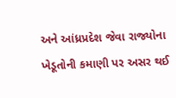અને આંધ્રપ્રદેશ જેવા રાજ્યોના ખેડૂતોની કમાણી પર અસર થઈ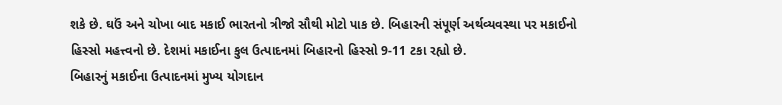શકે છે. ઘઉં અને ચોખા બાદ મકાઈ ભારતનો ત્રીજો સૌથી મોટો પાક છે. બિહારની સંપૂર્ણ અર્થવ્યવસ્થા પર મકાઈનો હિસ્સો મહત્ત્વનો છે. દેશમાં મકાઈના કુલ ઉત્પાદનમાં બિહારનો હિસ્સો 9-11 ટકા રહ્યો છે.
બિહારનું મકાઈના ઉત્પાદનમાં મુખ્ય યોગદાન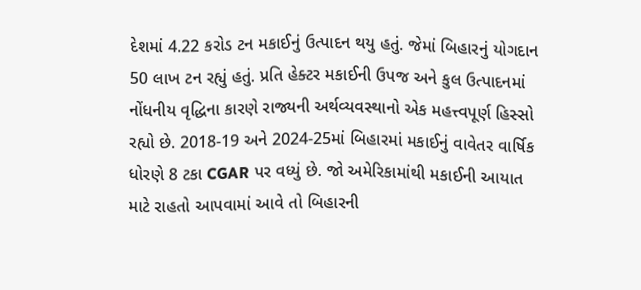દેશમાં 4.22 કરોડ ટન મકાઈનું ઉત્પાદન થયુ હતું. જેમાં બિહારનું યોગદાન 50 લાખ ટન રહ્યું હતું. પ્રતિ હેક્ટર મકાઈની ઉપજ અને કુલ ઉત્પાદનમાં નોંધનીય વૃદ્ધિના કારણે રાજ્યની અર્થવ્યવસ્થાનો એક મહત્ત્વપૂર્ણ હિસ્સો રહ્યો છે. 2018-19 અને 2024-25માં બિહારમાં મકાઈનું વાવેતર વાર્ષિક ધોરણે 8 ટકા CGAR પર વધ્યું છે. જો અમેરિકામાંથી મકાઈની આયાત માટે રાહતો આપવામાં આવે તો બિહારની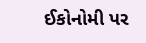ઈકોનોમી પર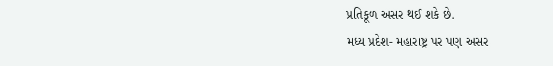પ્રતિકૂળ અસર થઈ શકે છે.
મધ્ય પ્રદેશ- મહારાષ્ટ્ર પર પણ અસર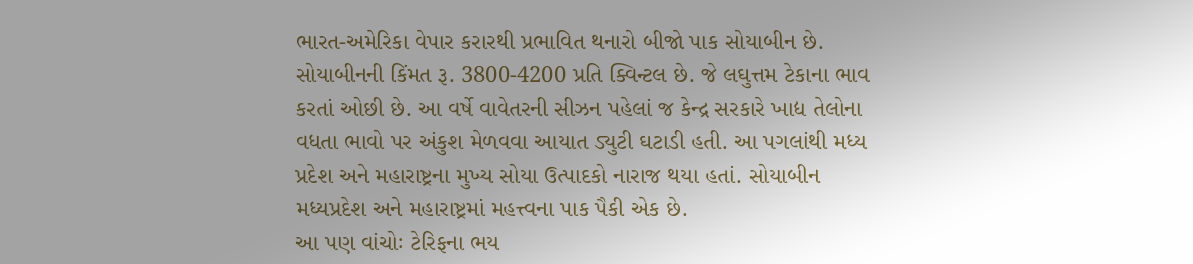ભારત-અમેરિકા વેપાર કરારથી પ્રભાવિત થનારો બીજો પાક સોયાબીન છે. સોયાબીનની કિંમત રૂ. 3800-4200 પ્રતિ ક્વિન્ટલ છે. જે લઘુત્તમ ટેકાના ભાવ કરતાં ઓછી છે. આ વર્ષે વાવેતરની સીઝન પહેલાં જ કેન્દ્ર સરકારે ખાદ્ય તેલોના વધતા ભાવો પર અંકુશ મેળવવા આયાત ડ્યુટી ઘટાડી હતી. આ પગલાંથી મધ્ય પ્રદેશ અને મહારાષ્ટ્રના મુખ્ય સોયા ઉત્પાદકો નારાજ થયા હતાં. સોયાબીન મધ્યપ્રદેશ અને મહારાષ્ટ્રમાં મહત્ત્વના પાક પૈકી એક છે.
આ પણ વાંચોઃ ટેરિફના ભય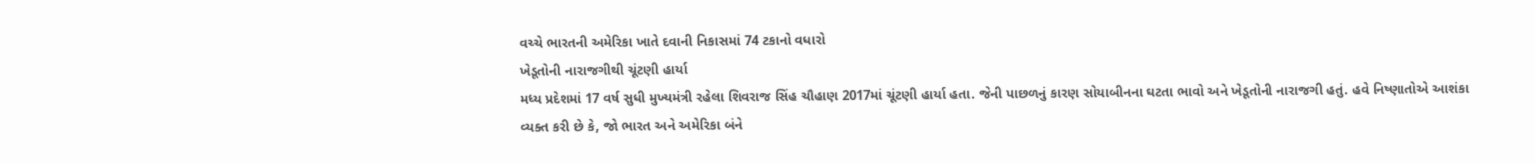વચ્ચે ભારતની અમેરિકા ખાતે દવાની નિકાસમાં 74 ટકાનો વધારો
ખેડૂતોની નારાજગીથી ચૂંટણી હાર્યા
મધ્ય પ્રદેશમાં 17 વર્ષ સુધી મુખ્યમંત્રી રહેલા શિવરાજ સિંહ ચૌહાણ 2017માં ચૂંટણી હાર્યા હતા. જેની પાછળનું કારણ સોયાબીનના ઘટતા ભાવો અને ખેડૂતોની નારાજગી હતું. હવે નિષ્ણાતોએ આશંકા વ્યક્ત કરી છે કે, જો ભારત અને અમેરિકા બંને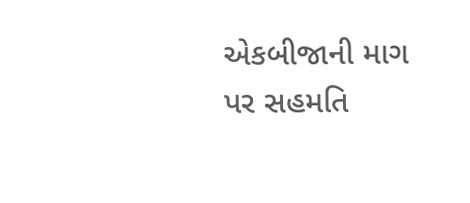એકબીજાની માગ પર સહમતિ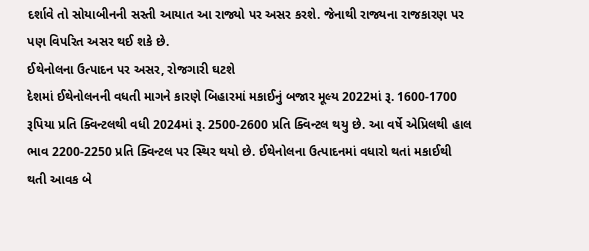દર્શાવે તો સોયાબીનની સસ્તી આયાત આ રાજ્યો પર અસર કરશે. જેનાથી રાજ્યના રાજકારણ પર પણ વિપરિત અસર થઈ શકે છે.
ઈથેનોલના ઉત્પાદન પર અસર, રોજગારી ઘટશે
દેશમાં ઈથેનોલનની વધતી માગને કારણે બિહારમાં મકાઈનું બજાર મૂલ્ય 2022માં રૂ. 1600-1700 રૂપિયા પ્રતિ ક્વિન્ટલથી વધી 2024માં રૂ. 2500-2600 પ્રતિ ક્વિન્ટલ થયુ છે. આ વર્ષે એપ્રિલથી હાલ ભાવ 2200-2250 પ્રતિ ક્વિન્ટલ પર સ્થિર થયો છે. ઈથેનોલના ઉત્પાદનમાં વધારો થતાં મકાઈથી થતી આવક બે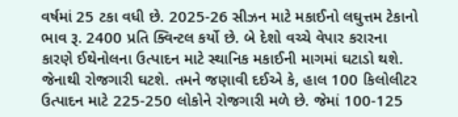વર્ષમાં 25 ટકા વધી છે. 2025-26 સીઝન માટે મકાઈનો લઘુત્તમ ટેકાનો ભાવ રૂ. 2400 પ્રતિ ક્વિન્ટલ કર્યો છે. બે દેશો વચ્ચે વેપાર કરારના કારણે ઈથેનોલના ઉત્પાદન માટે સ્થાનિક મકાઈની માગમાં ઘટાડો થશે. જેનાથી રોજગારી ઘટશે. તમને જણાવી દઈએ કે, હાલ 100 કિલોલીટર ઉત્પાદન માટે 225-250 લોકોને રોજગારી મળે છે. જેમાં 100-125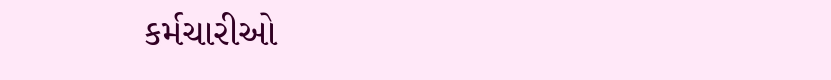કર્મચારીઓ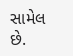સામેલ છે.